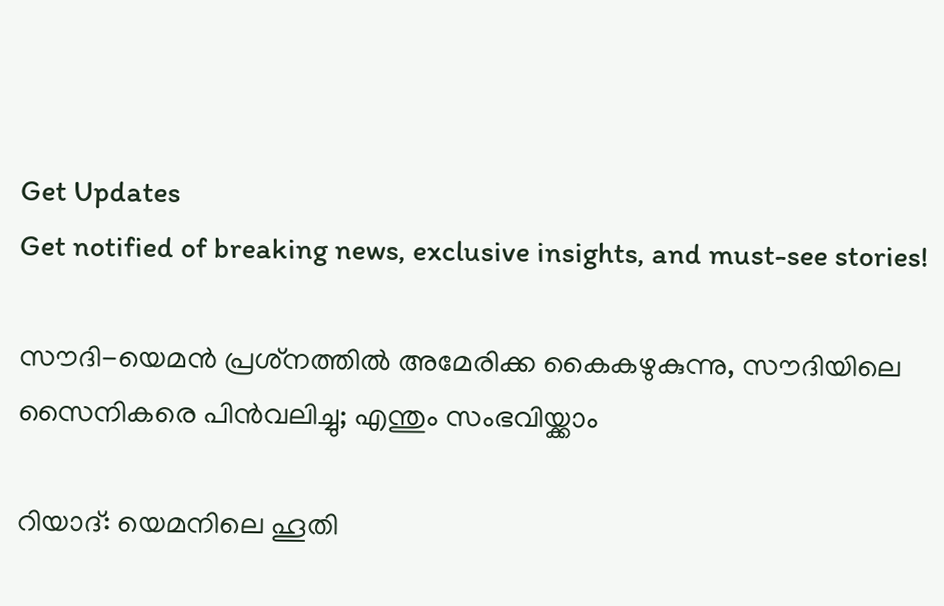Get Updates
Get notified of breaking news, exclusive insights, and must-see stories!

സൗദി-യെമന്‍ പ്രശ്‌നത്തില്‍ അമേരിക്ക കൈകഴുകുന്നു, സൗദിയിലെ സൈനികരെ പിന്‍വലിച്ചു; എന്തും സംഭവിയ്ക്കാം

റിയാദ്: യെമനിലെ ഹൂതി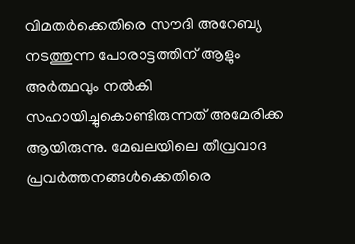വിമതര്‍ക്കെതിരെ സൗദി അറേബ്യ നടത്തുന്ന പോരാട്ടത്തിന് ആളും അര്‍ത്ഥവും നല്‍കി സഹായിച്ചുകൊണ്ടിരുന്നത് അമേരിക്ക ആയിരുന്നു. മേഖലയിലെ തീവ്രവാദ പ്രവര്‍ത്തനങ്ങള്‍ക്കെതിരെ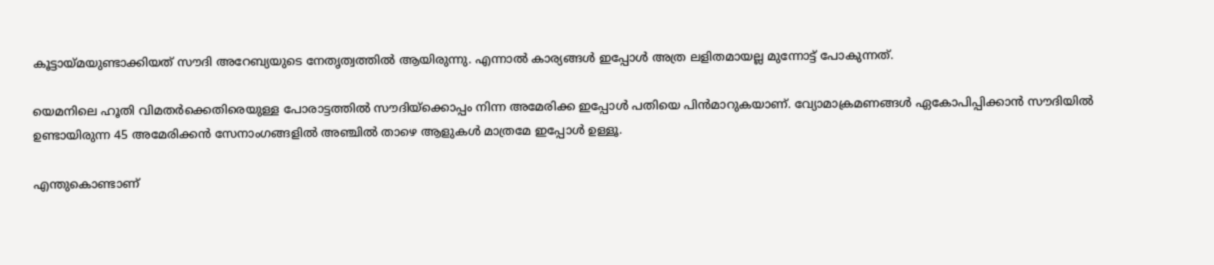കൂട്ടായ്മയുണ്ടാക്കിയത് സൗദി അറേബ്യയുടെ നേതൃത്വത്തില്‍ ആയിരുന്നു. എന്നാല്‍ കാര്യങ്ങള്‍ ഇപ്പോള്‍ അത്ര ലളിതമായല്ല മുന്നോട്ട് പോകുന്നത്.

യെമനിലെ ഹൂതി വിമതര്‍ക്കെതിരെയുള്ള പോരാട്ടത്തില്‍ സൗദിയ്‌ക്കൊപ്പം നിന്ന അമേരിക്ക ഇപ്പോള്‍ പതിയെ പിന്‍മാറുകയാണ്. വ്യോമാക്രമണങ്ങള്‍ ഏകോപിപ്പിക്കാന്‍ സൗദിയില്‍ ഉണ്ടായിരുന്ന 45 അമേരിക്കന്‍ സേനാംഗങ്ങളില്‍ അഞ്ചില്‍ താഴെ ആളുകള്‍ മാത്രമേ ഇപ്പോള്‍ ഉള്ളൂ.

എന്തുകൊണ്ടാണ്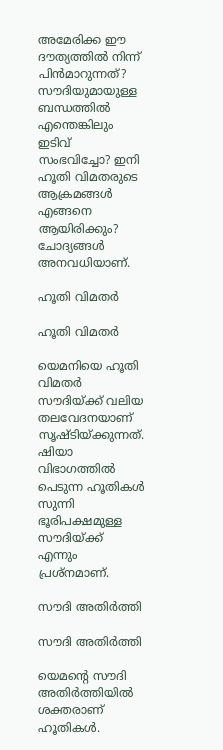അമേരിക്ക ഈ ദൗത്യത്തില്‍ നിന്ന് പിന്‍മാറുന്നത്? സൗദിയുമായുള്ള ബന്ധത്തില്‍ എന്തെങ്കിലും ഇടിവ് സംഭവിച്ചോ? ഇനി ഹൂതി വിമതരുടെ ആക്രമങ്ങള്‍ എങ്ങനെ ആയിരിക്കും? ചോദ്യങ്ങള്‍ അനവധിയാണ്.

ഹൂതി വിമതര്‍

ഹൂതി വിമതര്‍

യെമനിയെ ഹൂതി വിമതര്‍ സൗദിയ്ക്ക് വലിയ തലവേദനയാണ് സൃഷ്ടിയ്ക്കുന്നത്. ഷിയാ വിഭാഗത്തില്‍ പെടുന്ന ഹൂതികള്‍ സുന്നി ഭൂരിപക്ഷമുള്ള സൗദിയ്ക്ക് എന്നും പ്രശ്‌നമാണ്.

സൗദി അതിര്‍ത്തി

സൗദി അതിര്‍ത്തി

യെമന്റെ സൗദി അതിര്‍ത്തിയില്‍ ശക്തരാണ് ഹൂതികള്‍.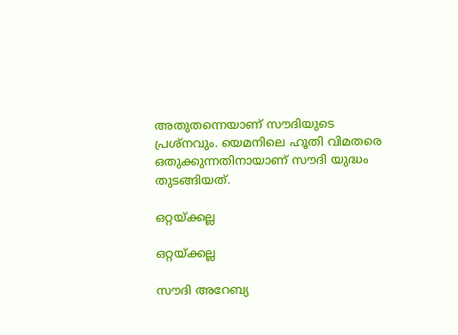അതുതന്നെയാണ് സൗദിയുടെ പ്രശ്‌നവും. യെമനിലെ ഹൂതി വിമതരെ ഒതുക്കുന്നതിനായാണ് സൗദി യുദ്ധം തുടങ്ങിയത്.

ഒറ്റയ്ക്കല്ല

ഒറ്റയ്ക്കല്ല

സൗദി അറേബ്യ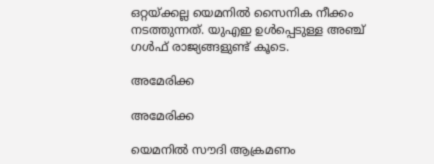ഒറ്റയ്ക്കല്ല യെമനില്‍ സൈനിക നീക്കം നടത്തുന്നത്. യുഎഇ ഉള്‍പ്പെടുള്ള അഞ്ച് ഗള്‍ഫ് രാജ്യങ്ങളുണ്ട് കൂടെ.

അമേരിക്ക

അമേരിക്ക

യെമനില്‍ സൗദി ആക്രമണം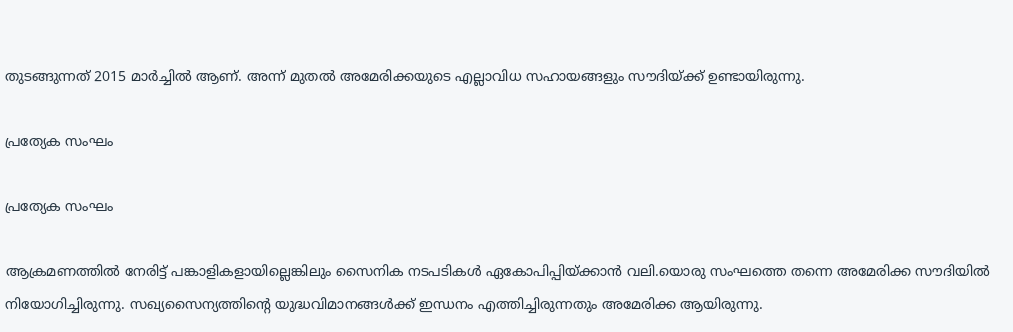തുടങ്ങുന്നത് 2015 മാര്‍ച്ചില്‍ ആണ്. അന്ന് മുതല്‍ അമേരിക്കയുടെ എല്ലാവിധ സഹായങ്ങളും സൗദിയ്ക്ക് ഉണ്ടായിരുന്നു.

പ്രത്യേക സംഘം

പ്രത്യേക സംഘം

ആക്രമണത്തില്‍ നേരിട്ട് പങ്കാളികളായില്ലെങ്കിലും സൈനിക നടപടികള്‍ ഏകോപിപ്പിയ്ക്കാന്‍ വലി.യൊരു സംഘത്തെ തന്നെ അമേരിക്ക സൗദിയില്‍ നിയോഗിച്ചിരുന്നു. സഖ്യസൈന്യത്തിന്റെ യുദ്ധവിമാനങ്ങള്‍ക്ക് ഇന്ധനം എത്തിച്ചിരുന്നതും അമേരിക്ക ആയിരുന്നു.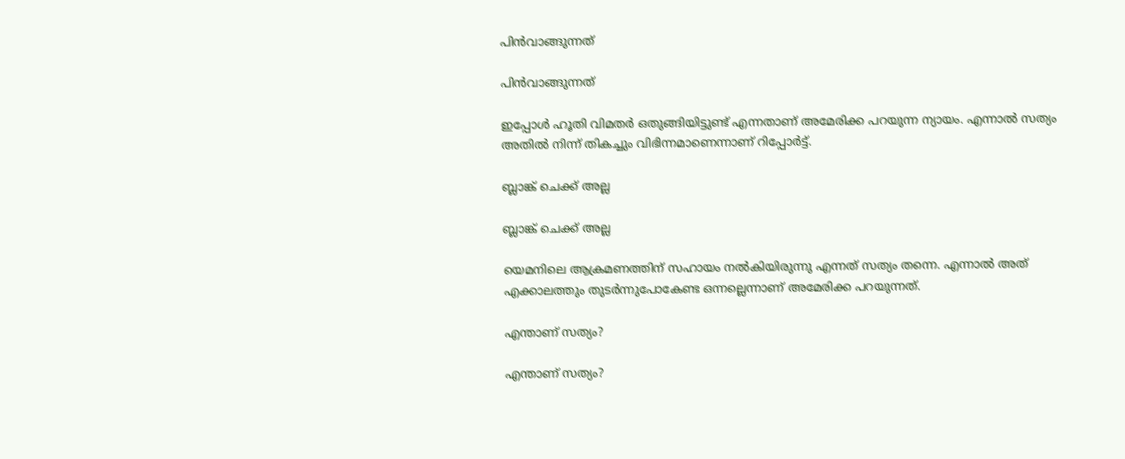പിന്‍വാങ്ങുന്നത്

പിന്‍വാങ്ങുന്നത്

ഇപ്പോള്‍ ഹൂതി വിമതര്‍ ഒതുങ്ങിയിട്ടുണ്ട് എന്നതാണ് അമേരിക്ക പറയുന്ന ന്യായം. എന്നാല്‍ സത്യം അതില്‍ നിന്ന് തികച്ചും വിഭിന്നമാണെന്നാണ് റിപ്പോര്‍ട്ട്.

ബ്ലാങ്ക് ചെക്ക് അല്ല

ബ്ലാങ്ക് ചെക്ക് അല്ല

യെമനിലെ ആക്രമണത്തിന് സഹായം നല്‍കിയിരുന്നു എന്നത് സത്യം തന്നെ. എന്നാല്‍ അത് എക്കാലത്തും തുടര്‍ന്നുപോകേണ്ട ഒന്നല്ലെന്നാണ് അമേരിക്ക പറയുന്നത്.

എന്താണ് സത്യം?

എന്താണ് സത്യം?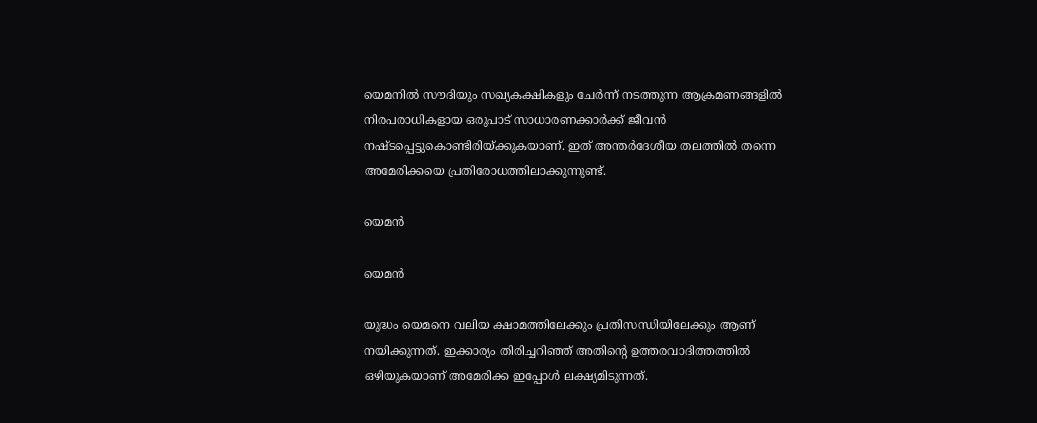യെമനില്‍ സൗദിയും സഖ്യകക്ഷികളും ചേര്‍ന്ന് നടത്തുന്ന ആക്രമണങ്ങളില്‍ നിരപരാധികളായ ഒരുപാട് സാധാരണക്കാര്‍ക്ക് ജീവന്‍ നഷ്ടപ്പെട്ടുകൊണ്ടിരിയ്ക്കുകയാണ്. ഇത് അന്തര്‍ദേശീയ തലത്തില്‍ തന്നെ അമേരിക്കയെ പ്രതിരോധത്തിലാക്കുന്നുണ്ട്.

യെമന്‍

യെമന്‍

യുദ്ധം യെമനെ വലിയ ക്ഷാമത്തിലേക്കും പ്രതിസന്ധിയിലേക്കും ആണ് നയിക്കുന്നത്. ഇക്കാര്യം തിരിച്ചറിഞ്ഞ് അതിന്റെ ഉത്തരവാദിത്തത്തില്‍ ഒഴിയുകയാണ് അമേരിക്ക ഇപ്പോള്‍ ലക്ഷ്യമിടുന്നത്.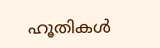ഹൂതികള്‍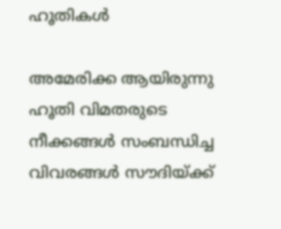ഹൂതികള്‍

അമേരിക്ക ആയിരുന്നു ഹൂതി വിമതരുടെ നീക്കങ്ങള്‍ സംബന്ധിച്ച വിവരങ്ങള്‍ സൗദിയ്ക്ക്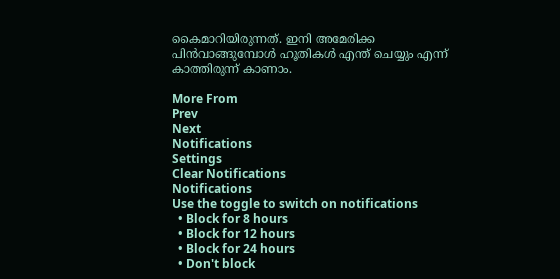കൈമാറിയിരുന്നത്. ഇനി അമേരിക്ക പിന്‍വാങ്ങുമ്പോള്‍ ഹൂതികള്‍ എന്ത് ചെയ്യും എന്ന് കാത്തിരുന്ന് കാണാം.

More From
Prev
Next
Notifications
Settings
Clear Notifications
Notifications
Use the toggle to switch on notifications
  • Block for 8 hours
  • Block for 12 hours
  • Block for 24 hours
  • Don't block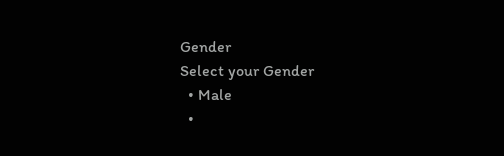Gender
Select your Gender
  • Male
  •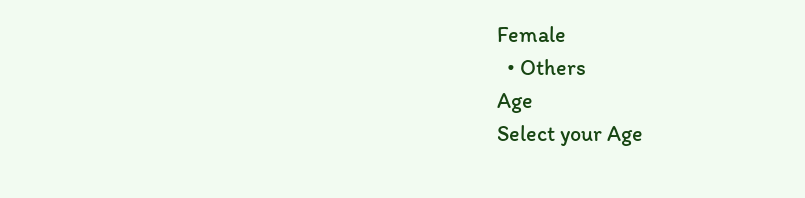Female
  • Others
Age
Select your Age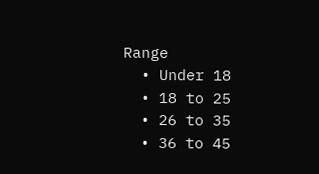Range
  • Under 18
  • 18 to 25
  • 26 to 35
  • 36 to 45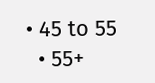• 45 to 55
  • 55+